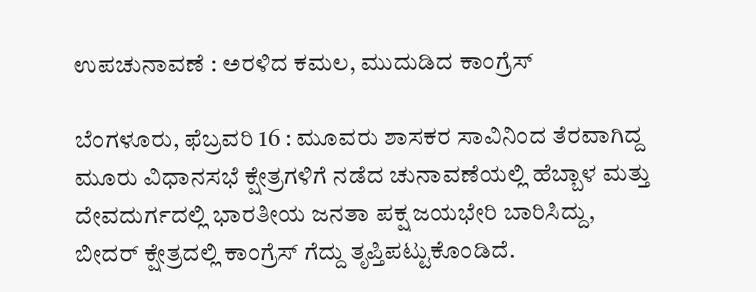ಉಪಚುನಾವಣೆ : ಅರಳಿದ ಕಮಲ, ಮುದುಡಿದ ಕಾಂಗ್ರೆಸ್

ಬೆಂಗಳೂರು, ಫೆಬ್ರವರಿ 16 : ಮೂವರು ಶಾಸಕರ ಸಾವಿನಿಂದ ತೆರವಾಗಿದ್ದ ಮೂರು ವಿಧಾನಸಭೆ ಕ್ಷೇತ್ರಗಳಿಗೆ ನಡೆದ ಚುನಾವಣೆಯಲ್ಲಿ ಹೆಬ್ಬಾಳ ಮತ್ತು ದೇವದುರ್ಗದಲ್ಲಿ ಭಾರತೀಯ ಜನತಾ ಪಕ್ಷ ಜಯಭೇರಿ ಬಾರಿಸಿದ್ದು, ಬೀದರ್ ಕ್ಷೇತ್ರದಲ್ಲಿ ಕಾಂಗ್ರೆಸ್ ಗೆದ್ದು ತೃಪ್ತಿಪಟ್ಟುಕೊಂಡಿದೆ.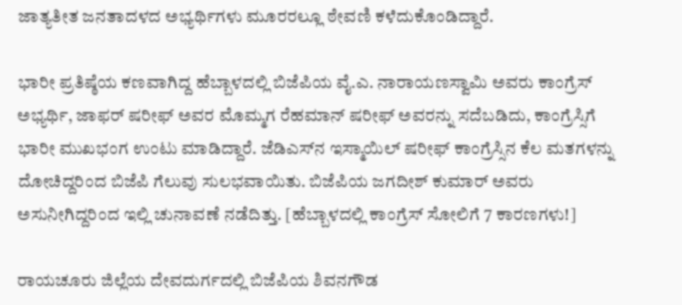ಜಾತ್ಯತೀತ ಜನತಾದಳದ ಅಭ್ಯರ್ಥಿಗಳು ಮೂರರಲ್ಲೂ ಠೇವಣಿ ಕಳೆದುಕೊಂಡಿದ್ದಾರೆ.

ಭಾರೀ ಪ್ರತಿಷ್ಠೆಯ ಕಣವಾಗಿದ್ದ ಹೆಬ್ಬಾಳದಲ್ಲಿ ಬಿಜೆಪಿಯ ವೈ.ಎ. ನಾರಾಯಣಸ್ವಾಮಿ ಅವರು ಕಾಂಗ್ರೆಸ್ ಅಭ್ಯರ್ಥಿ, ಜಾಫರ್ ಷರೀಫ್ ಅವರ ಮೊಮ್ಮಗ ರೆಹಮಾನ್ ಷರೀಫ್ ಅವರನ್ನು ಸದೆಬಡಿದು, ಕಾಂಗ್ರೆಸ್ಸಿಗೆ ಭಾರೀ ಮುಖಭಂಗ ಉಂಟು ಮಾಡಿದ್ದಾರೆ. ಜೆಡಿಎಸ್‌ನ ಇಸ್ಮಾಯಿಲ್ ಷರೀಫ್ ಕಾಂಗ್ರೆಸ್ಸಿನ ಕೆಲ ಮತಗಳನ್ನು ದೋಚಿದ್ದರಿಂದ ಬಿಜೆಪಿ ಗೆಲುವು ಸುಲಭವಾಯಿತು. ಬಿಜೆಪಿಯ ಜಗದೀಶ್ ಕುಮಾರ್ ಅವರು ಅಸುನೀಗಿದ್ದರಿಂದ ಇಲ್ಲಿ ಚುನಾವಣೆ ನಡೆದಿತ್ತು. [ಹೆಬ್ಬಾಳದಲ್ಲಿ ಕಾಂಗ್ರೆಸ್ ಸೋಲಿಗೆ 7 ಕಾರಣಗಳು!]

ರಾಯಚೂರು ಜಿಲ್ಲೆಯ ದೇವದುರ್ಗದಲ್ಲಿ ಬಿಜೆಪಿಯ ಶಿವನಗೌಡ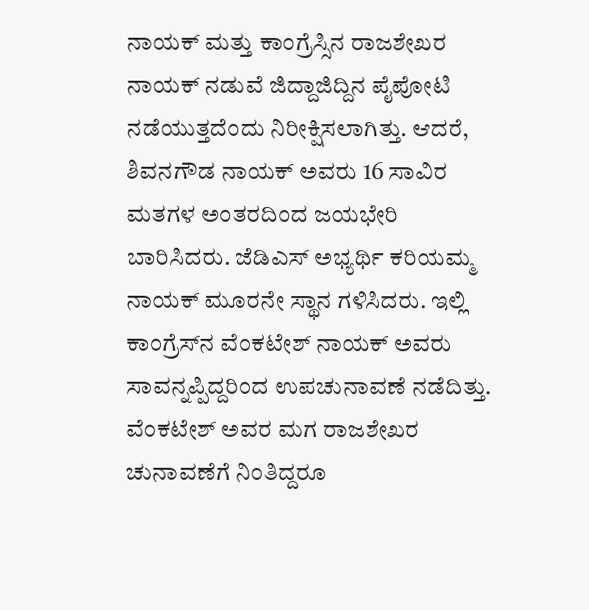ನಾಯಕ್ ಮತ್ತು ಕಾಂಗ್ರೆಸ್ಸಿನ ರಾಜಶೇಖರ ನಾಯಕ್ ನಡುವೆ ಜಿದ್ದಾಜಿದ್ದಿನ ಪೈಪೋಟಿ ನಡೆಯುತ್ತದೆಂದು ನಿರೀಕ್ಷಿಸಲಾಗಿತ್ತು. ಆದರೆ, ಶಿವನಗೌಡ ನಾಯಕ್ ಅವರು 16 ಸಾವಿರ ಮತಗಳ ಅಂತರದಿಂದ ಜಯಭೇರಿ ಬಾರಿಸಿದರು. ಜೆಡಿಎಸ್ ಅಭ್ಯರ್ಥಿ ಕರಿಯಮ್ಮ ನಾಯಕ್ ಮೂರನೇ ಸ್ಥಾನ ಗಳಿಸಿದರು. ಇಲ್ಲಿ ಕಾಂಗ್ರೆಸ್‌ನ ವೆಂಕಟೇಶ್ ನಾಯಕ್ ಅವರು ಸಾವನ್ನಪ್ಪಿದ್ದರಿಂದ ಉಪಚುನಾವಣೆ ನಡೆದಿತ್ತು. ವೆಂಕಟೇಶ್ ಅವರ ಮಗ ರಾಜಶೇಖರ ಚುನಾವಣೆಗೆ ನಿಂತಿದ್ದರೂ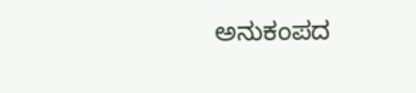ಅನುಕಂಪದ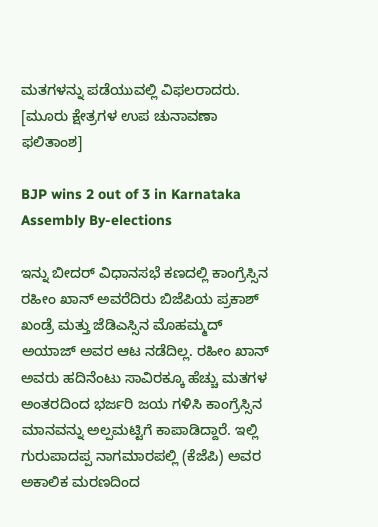ಮತಗಳನ್ನು ಪಡೆಯುವಲ್ಲಿ ವಿಫಲರಾದರು. [ಮೂರು ಕ್ಷೇತ್ರಗಳ ಉಪ ಚುನಾವಣಾ ಫಲಿತಾಂಶ]

BJP wins 2 out of 3 in Karnataka Assembly By-elections

ಇನ್ನು ಬೀದರ್ ವಿಧಾನಸಭೆ ಕಣದಲ್ಲಿ ಕಾಂಗ್ರೆಸ್ಸಿನ ರಹೀಂ ಖಾನ್ ಅವರೆದಿರು ಬಿಜೆಪಿಯ ಪ್ರಕಾಶ್ ಖಂಡ್ರೆ ಮತ್ತು ಜೆಡಿಎಸ್ಸಿನ ಮೊಹಮ್ಮದ್ ಅಯಾಜ್ ಅವರ ಆಟ ನಡೆದಿಲ್ಲ. ರಹೀಂ ಖಾನ್ ಅವರು ಹದಿನೆಂಟು ಸಾವಿರಕ್ಕೂ ಹೆಚ್ಚು ಮತಗಳ ಅಂತರದಿಂದ ಭರ್ಜರಿ ಜಯ ಗಳಿಸಿ ಕಾಂಗ್ರೆಸ್ಸಿನ ಮಾನವನ್ನು ಅಲ್ಪಮಟ್ಟಿಗೆ ಕಾಪಾಡಿದ್ದಾರೆ. ಇಲ್ಲಿ ಗುರುಪಾದಪ್ಪ ನಾಗಮಾರಪಲ್ಲಿ (ಕೆಜೆಪಿ) ಅವರ ಅಕಾಲಿಕ ಮರಣದಿಂದ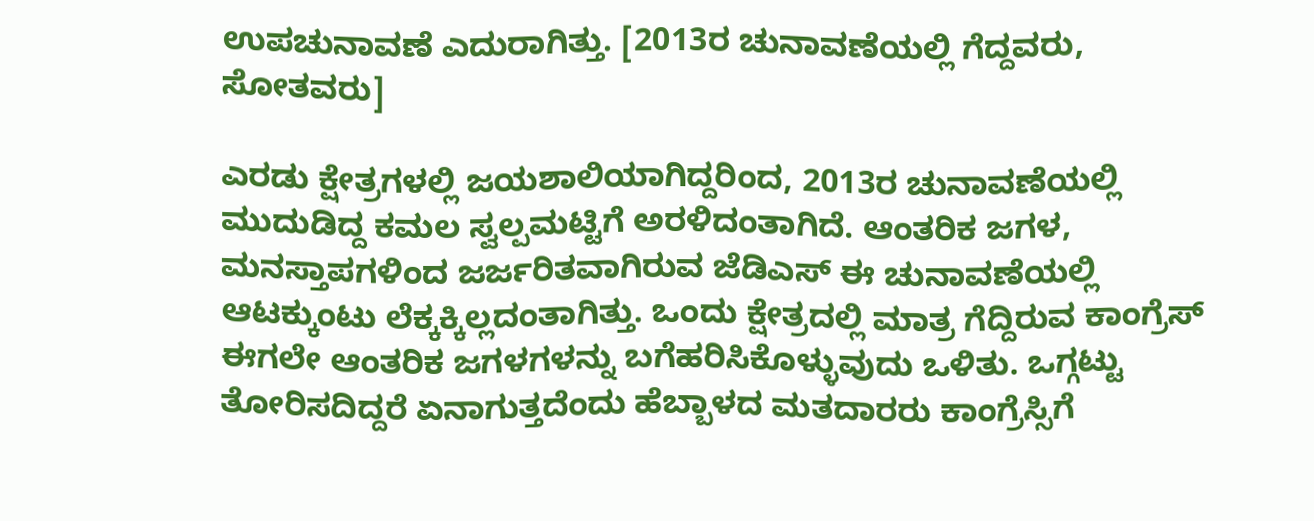ಉಪಚುನಾವಣೆ ಎದುರಾಗಿತ್ತು. [2013ರ ಚುನಾವಣೆಯಲ್ಲಿ ಗೆದ್ದವರು, ಸೋತವರು]

ಎರಡು ಕ್ಷೇತ್ರಗಳಲ್ಲಿ ಜಯಶಾಲಿಯಾಗಿದ್ದರಿಂದ, 2013ರ ಚುನಾವಣೆಯಲ್ಲಿ ಮುದುಡಿದ್ದ ಕಮಲ ಸ್ವಲ್ಪಮಟ್ಟಿಗೆ ಅರಳಿದಂತಾಗಿದೆ. ಆಂತರಿಕ ಜಗಳ, ಮನಸ್ತಾಪಗಳಿಂದ ಜರ್ಜರಿತವಾಗಿರುವ ಜೆಡಿಎಸ್ ಈ ಚುನಾವಣೆಯಲ್ಲಿ ಆಟಕ್ಕುಂಟು ಲೆಕ್ಕಕ್ಕಿಲ್ಲದಂತಾಗಿತ್ತು. ಒಂದು ಕ್ಷೇತ್ರದಲ್ಲಿ ಮಾತ್ರ ಗೆದ್ದಿರುವ ಕಾಂಗ್ರೆಸ್ ಈಗಲೇ ಆಂತರಿಕ ಜಗಳಗಳನ್ನು ಬಗೆಹರಿಸಿಕೊಳ್ಳುವುದು ಒಳಿತು. ಒಗ್ಗಟ್ಟು ತೋರಿಸದಿದ್ದರೆ ಏನಾಗುತ್ತದೆಂದು ಹೆಬ್ಬಾಳದ ಮತದಾರರು ಕಾಂಗ್ರೆಸ್ಸಿಗೆ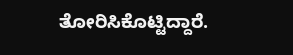ತೋರಿಸಿಕೊಟ್ಟಿದ್ದಾರೆ.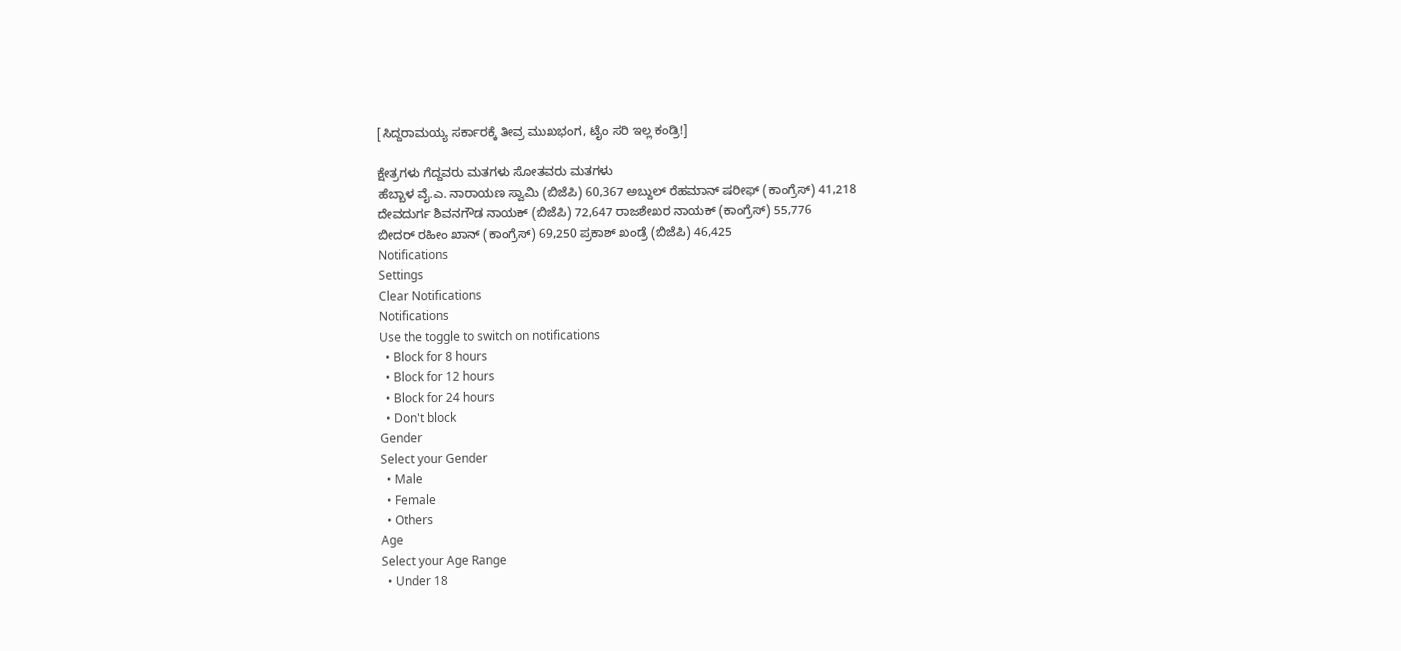[ಸಿದ್ದರಾಮಯ್ಯ ಸರ್ಕಾರಕ್ಕೆ ತೀವ್ರ ಮುಖಭಂಗ, ಟೈಂ ಸರಿ ಇಲ್ಲ ಕಂಡ್ರಿ!]

ಕ್ಷೇತ್ರಗಳು ಗೆದ್ದವರು ಮತಗಳು ಸೋತವರು ಮತಗಳು
ಹೆಬ್ಬಾಳ ವೈ.ಎ. ನಾರಾಯಣ ಸ್ವಾಮಿ (ಬಿಜೆಪಿ) 60,367 ಅಬ್ದುಲ್ ರೆಹಮಾನ್ ಷರೀಫ್ (ಕಾಂಗ್ರೆಸ್) 41,218
ದೇವದುರ್ಗ ಶಿವನಗೌಡ ನಾಯಕ್ (ಬಿಜೆಪಿ) 72,647 ರಾಜಶೇಖರ ನಾಯಕ್ (ಕಾಂಗ್ರೆಸ್) 55,776
ಬೀದರ್ ರಹೀಂ ಖಾನ್ (ಕಾಂಗ್ರೆಸ್) 69,250 ಪ್ರಕಾಶ್ ಖಂಡ್ರೆ (ಬಿಜೆಪಿ) 46,425
Notifications
Settings
Clear Notifications
Notifications
Use the toggle to switch on notifications
  • Block for 8 hours
  • Block for 12 hours
  • Block for 24 hours
  • Don't block
Gender
Select your Gender
  • Male
  • Female
  • Others
Age
Select your Age Range
  • Under 18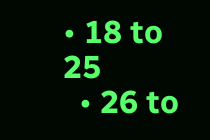• 18 to 25
  • 26 to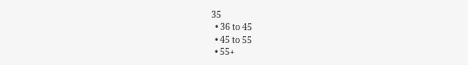35
  • 36 to 45
  • 45 to 55
  • 55+